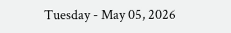Tuesday - May 05, 2026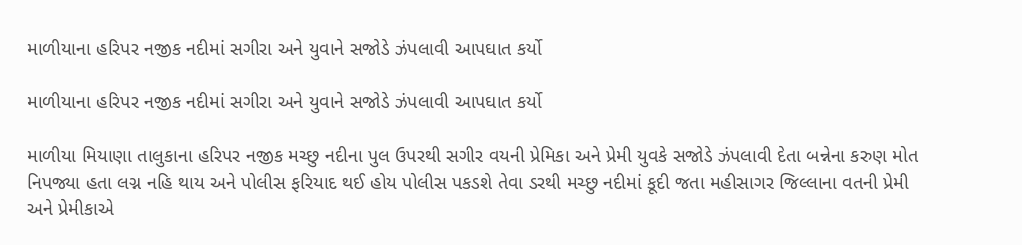માળીયાના હરિપર નજીક નદીમાં સગીરા અને યુવાને સજોડે ઝંપલાવી આપઘાત કર્યો

માળીયાના હરિપર નજીક નદીમાં સગીરા અને યુવાને સજોડે ઝંપલાવી આપઘાત કર્યો

માળીયા મિયાણા તાલુકાના હરિપર નજીક મચ્છુ નદીના પુલ ઉપરથી સગીર વયની પ્રેમિકા અને પ્રેમી યુવકે સજોડે ઝંપલાવી દેતા બન્નેના કરુણ મોત નિપજ્યા હતા લગ્ન નહિ થાય અને પોલીસ ફરિયાદ થઈ હોય પોલીસ પકડશે તેવા ડરથી મચ્છુ નદીમાં કૂદી જતા મહીસાગર જિલ્લાના વતની પ્રેમી અને પ્રેમીકાએ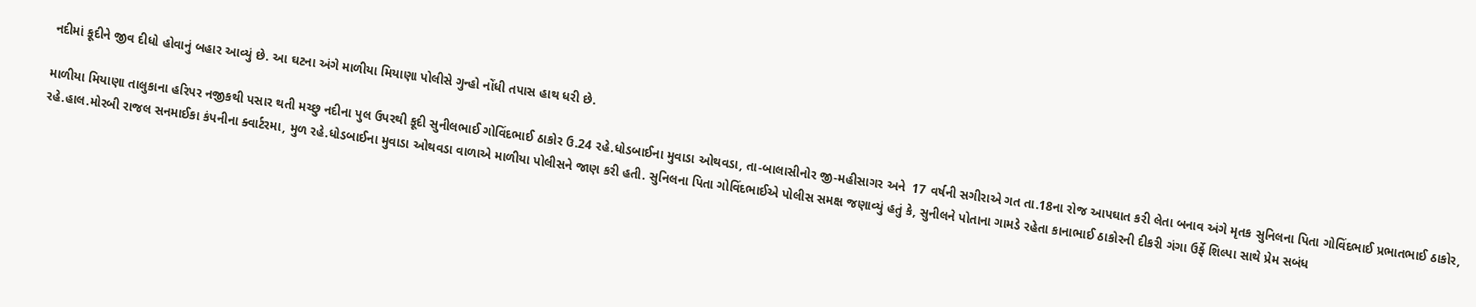નદીમાં કૂદીને જીવ દીધો હોવાનું બહાર આવ્યું છે. આ ઘટના અંગે માળીયા મિયાણા પોલીસે ગુન્હો નોંધી તપાસ હાથ ધરી છે.

માળીયા મિયાણા તાલુકાના હરિપર નજીકથી પસાર થતી મચ્છુ નદીના પુલ ઉપરથી કૂદી સુનીલભાઈ ગોવિંદભાઈ ઠાકોર ઉ.24 રહે.ધોડબાઈના મુવાડા ઓથવડા, તા-બાલાસીનોર જી-મહીસાગર અને  17 વર્ષની સગીરાએ ગત તા.18ના રોજ આપઘાત કરી લેતા બનાવ અંગે મૃતક સુનિલના પિતા ગોવિંદભાઈ પ્રભાતભાઈ ઠાકોર, રહે.હાલ.મોરબી રાજલ સનમાઈકા કંપનીના ક્વાર્ટરમા, મુળ રહે.ધોડબાઈના મુવાડા ઓથવડા વાળાએ માળીયા પોલીસને જાણ કરી હતી. સુનિલના પિતા ગોવિંદભાઈએ પોલીસ સમક્ષ જણાવ્યું હતું કે, સુનીલને પોતાના ગામડે રહેતા કાનાભાઈ ઠાકોરની દીકરી ગંગા ઉર્ફે શિલ્પા સાથે પ્રેમ સબંધ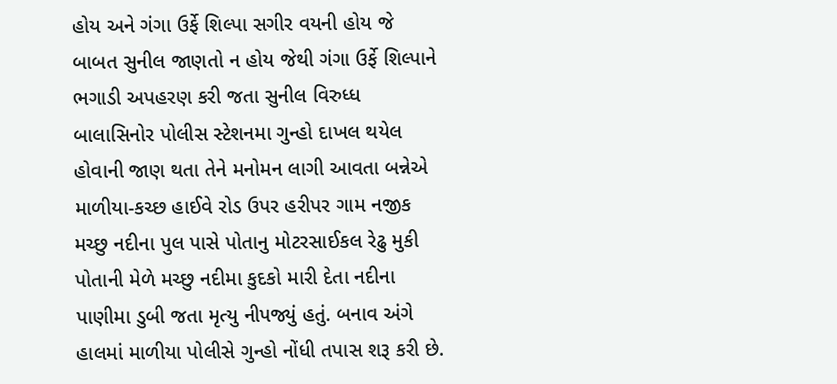હોય અને ગંગા ઉર્ફે શિલ્પા સગીર વયની હોય જે બાબત સુનીલ જાણતો ન હોય જેથી ગંગા ઉર્ફે શિલ્પાને ભગાડી અપહરણ કરી જતા સુનીલ વિરુધ્ધ બાલાસિનોર પોલીસ સ્ટેશનમા ગુન્હો દાખલ થયેલ હોવાની જાણ થતા તેને મનોમન લાગી આવતા બન્નેએ માળીયા-કચ્છ હાઈવે રોડ ઉપર હરીપર ગામ નજીક મચ્છુ નદીના પુલ પાસે પોતાનુ મોટરસાઈકલ રેઢુ મુકી પોતાની મેળે મચ્છુ નદીમા કુદકો મારી દેતા નદીના પાણીમા ડુબી જતા મૃત્યુ નીપજ્યું હતું. બનાવ અંગે હાલમાં માળીયા પોલીસે ગુન્હો નોંધી તપાસ શરૂ કરી છે.